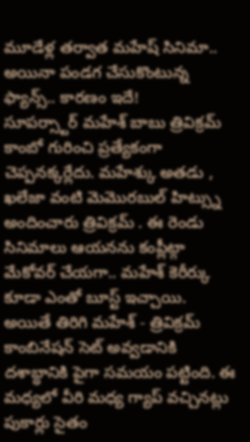మూడేళ్ల తర్వాత మహేష్ సినిమా.. అయినా పండగ చేసుకొంటున్న ఫ్యాన్స్.. కారణం ఇదే!
సూపర్స్టార్ మహేశ్ బాబు త్రివిక్రమ్ కాంబో గురించి ప్రత్యేకంగా చెప్పనక్కర్లేదు. మహేశ్కు అతడు , ఖలేజా వంటి మెమొరబుల్ హిట్స్ను అందించారు త్రివిక్రమ్ . ఈ రెండు సినిమాలు ఆయనను కంప్లీట్గా మేకోవర్ చేయగా.. మహేశ్ కెరీర్కు కూడా ఎంతో బూస్ట్ ఇచ్చాయి. అయితే తిరిగి మహేశ్ - త్రివిక్రమ్ కాంబినేషన్ సెట్ అవ్వడానికి దశాబ్ధానికి పైగా సమయం పట్టింది. ఈ మధ్యలో వీరి మధ్య గ్యాప్ వచ్చినట్లు పుకార్లు సైతం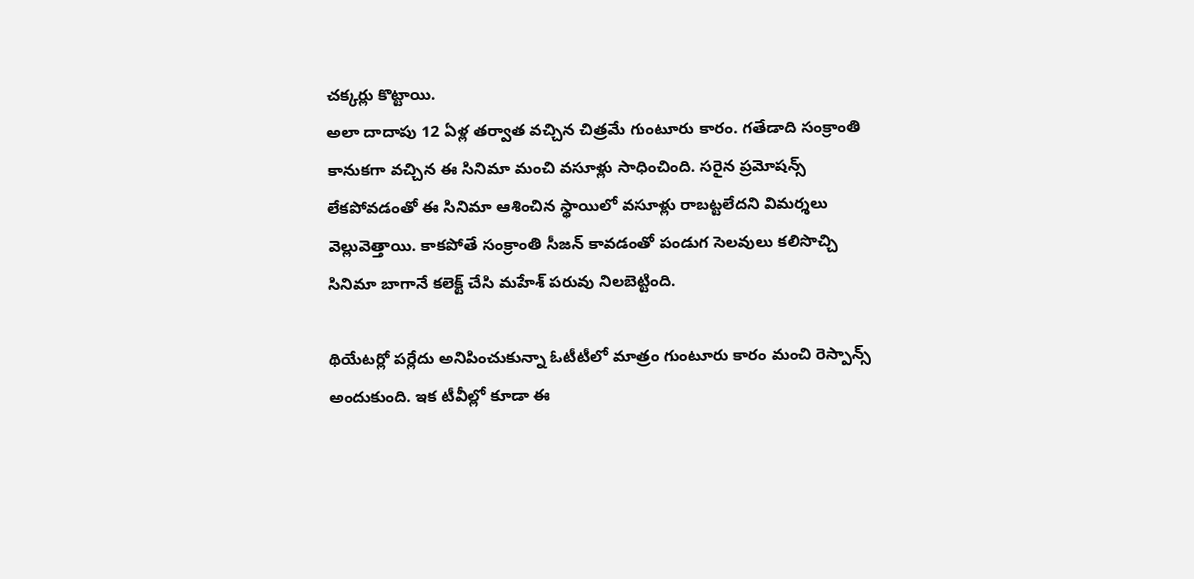చక్కర్లు కొట్టాయి.
అలా దాదాపు 12 ఏళ్ల తర్వాత వచ్చిన చిత్రమే గుంటూరు కారం. గతేడాది సంక్రాంతి కానుకగా వచ్చిన ఈ సినిమా మంచి వసూళ్లు సాధించింది. సరైన ప్రమోషన్స్ లేకపోవడంతో ఈ సినిమా ఆశించిన స్థాయిలో వసూళ్లు రాబట్టలేదని విమర్శలు వెల్లువెత్తాయి. కాకపోతే సంక్రాంతి సీజన్ కావడంతో పండుగ సెలవులు కలిసొచ్చి సినిమా బాగానే కలెక్ట్ చేసి మహేశ్ పరువు నిలబెట్టింది.

థియేటర్లో పర్లేదు అనిపించుకున్నా ఓటీటీలో మాత్రం గుంటూరు కారం మంచి రెస్పాన్స్ అందుకుంది. ఇక టీవీల్లో కూడా ఈ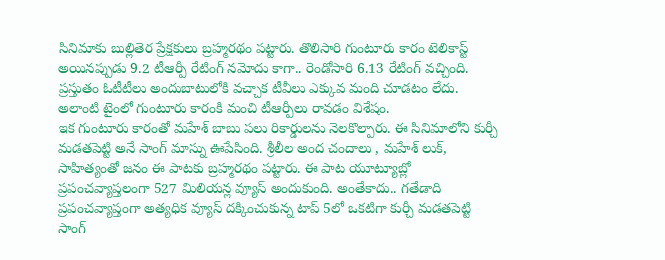సినిమాకు బుల్లితెర ప్రేక్షకులు బ్రహ్మరథం పట్టారు. తొలిసారి గుంటూరు కారం టెలికాస్ట్ అయినప్పుడు 9.2 టీఆర్పీ రేటింగ్ నమోదు కాగా.. రెండోసారి 6.13 రేటింగ్ వచ్చింది. ప్రస్తుతం ఓటీటీలు అందుబాటులోకి వచ్చాక టీవీలు ఎక్కువ మంది చూడటం లేదు. అలాంటి టైంలో గుంటూరు కారంకి మంచి టీఆర్పీలు రావడం విశేషం.
ఇక గుంటూరు కారంతో మహేశ్ బాబు పలు రికార్డులను నెలకొల్పారు. ఈ సినిమాలోని కుర్చీ మడతపెట్టి అనే సాంగ్ మాస్ను ఊపేసింది. శ్రీలీల అంద చందాలు , మహేశ్ లుక్, సాహిత్యంతో జనం ఈ పాటకు బ్రహ్మరథం పట్టారు. ఈ పాట యూట్యూబ్లో ప్రపంచవ్యాప్తలంగా 527 మిలియన్ల వ్యూస్ అందుకుంది. అంతేకాదు.. గతేడాది ప్రపంచవ్యాప్తంగా అత్యధిక వ్యూస్ దక్కించుకున్న టాప్ 5లో ఒకటిగా కుర్చీ మడతపెట్టి సాంగ్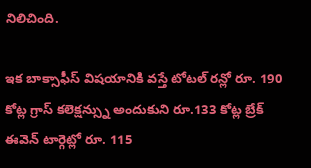నిలిచింది.

ఇక బాక్సాఫీస్ విషయానికి వస్తే టోటల్ రన్లో రూ. 190 కోట్ల గ్రాస్ కలెక్షన్స్ను అందుకుని రూ.133 కోట్ల బ్రేక్ ఈవెన్ టార్గెట్లో రూ. 115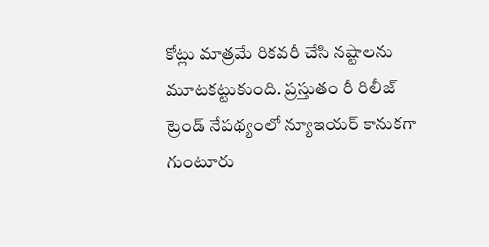కోట్లు మాత్రమే రికవరీ చేసి నష్టాలను మూటకట్టుకుంది. ప్రస్తుతం రీ రిలీజ్ ట్రెండ్ నేపథ్యంలో న్యూఇయర్ కానుకగా గుంటూరు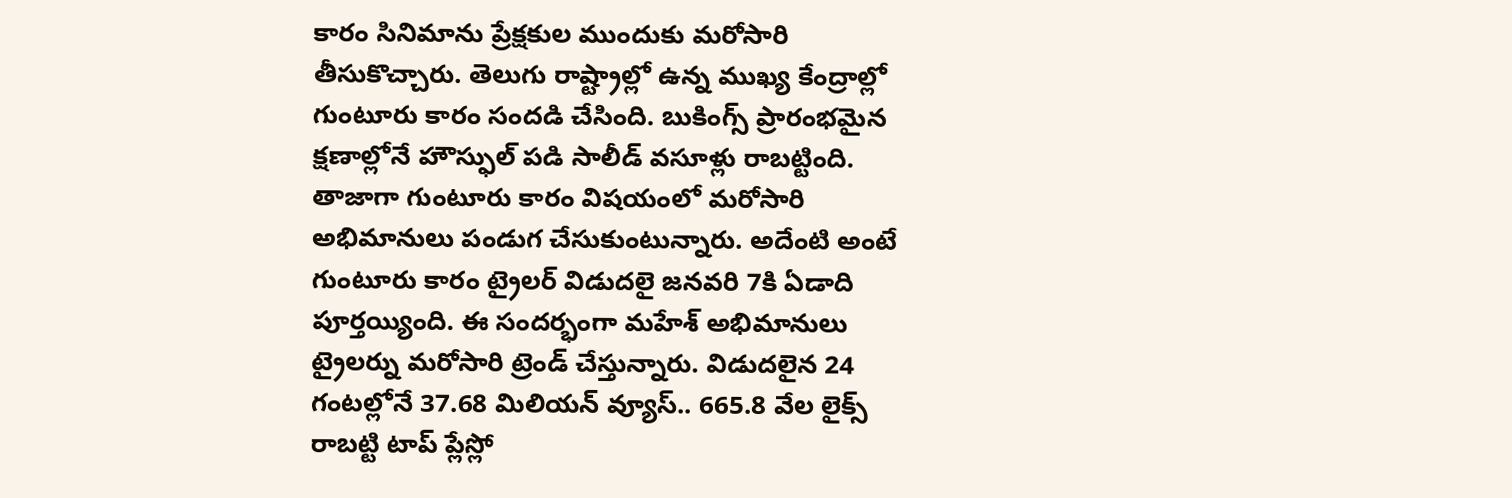కారం సినిమాను ప్రేక్షకుల ముందుకు మరోసారి తీసుకొచ్చారు. తెలుగు రాష్ట్రాల్లో ఉన్న ముఖ్య కేంద్రాల్లో గుంటూరు కారం సందడి చేసింది. బుకింగ్స్ ప్రారంభమైన క్షణాల్లోనే హౌస్ఫుల్ పడి సాలీడ్ వసూళ్లు రాబట్టింది.
తాజాగా గుంటూరు కారం విషయంలో మరోసారి అభిమానులు పండుగ చేసుకుంటున్నారు. అదేంటి అంటే గుంటూరు కారం ట్రైలర్ విడుదలై జనవరి 7కి ఏడాది పూర్తయ్యింది. ఈ సందర్భంగా మహేశ్ అభిమానులు ట్రైలర్ను మరోసారి ట్రెండ్ చేస్తున్నారు. విడుదలైన 24 గంటల్లోనే 37.68 మిలియన్ వ్యూస్.. 665.8 వేల లైక్స్ రాబట్టి టాప్ ప్లేస్లో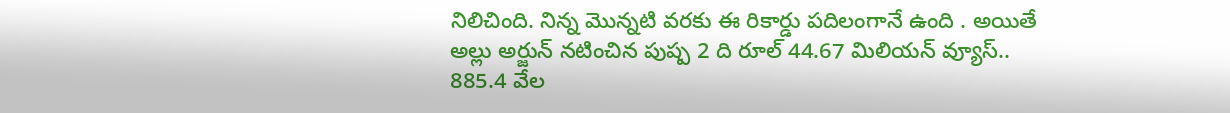నిలిచింది. నిన్న మొన్నటి వరకు ఈ రికార్డు పదిలంగానే ఉంది . అయితే అల్లు అర్జున్ నటించిన పుష్ప 2 ది రూల్ 44.67 మిలియన్ వ్యూస్.. 885.4 వేల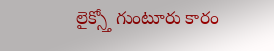లైక్స్తో గుంటూరు కారం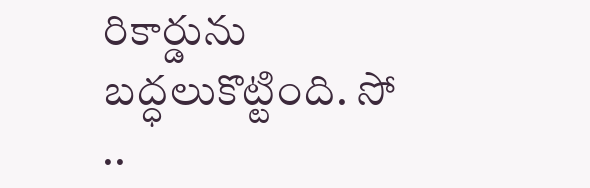రికార్డును బద్ధలుకొట్టింది. సో ..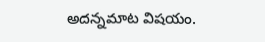అదన్నమాట విషయం.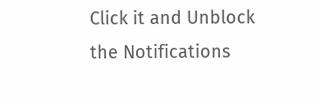Click it and Unblock the Notifications